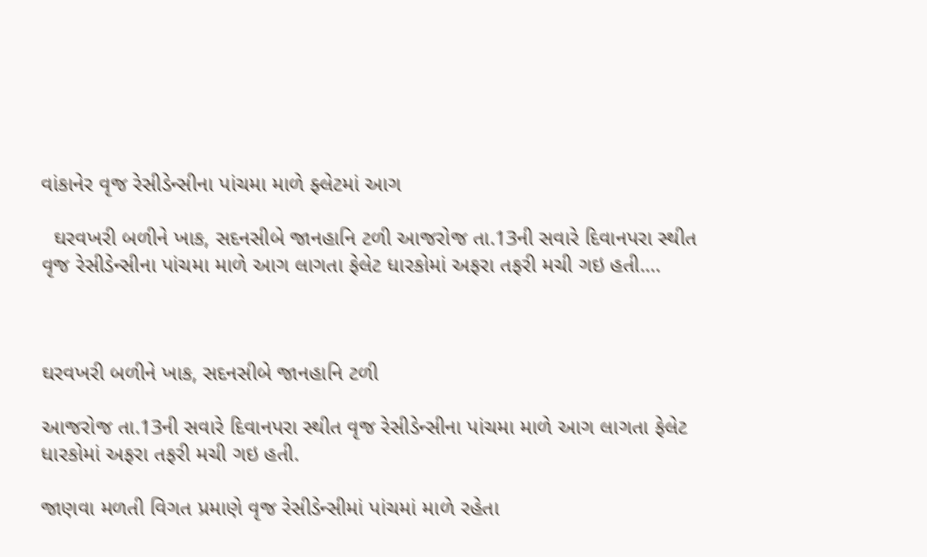વાંકાનેર વૃજ રેસીડેન્સીના પાંચમા માળે ફ્લેટમાં આગ

  ઘરવખરી બળીને ખાક, સદનસીબે જાનહાનિ ટળી આજરોજ તા.13ની સવારે દિવાનપરા સ્થીત વૃજ રેસીડેન્સીના પાંચમા માળે આગ લાગતા ફેલેટ ધારકોમાં અફરા તફરી મચી ગઇ હતી.…



ઘરવખરી બળીને ખાક, સદનસીબે જાનહાનિ ટળી

આજરોજ તા.13ની સવારે દિવાનપરા સ્થીત વૃજ રેસીડેન્સીના પાંચમા માળે આગ લાગતા ફેલેટ ધારકોમાં અફરા તફરી મચી ગઇ હતી.

જાણવા મળતી વિગત પ્રમાણે વૃજ રેસીડેન્સીમાં પાંચમાં માળે રહેતા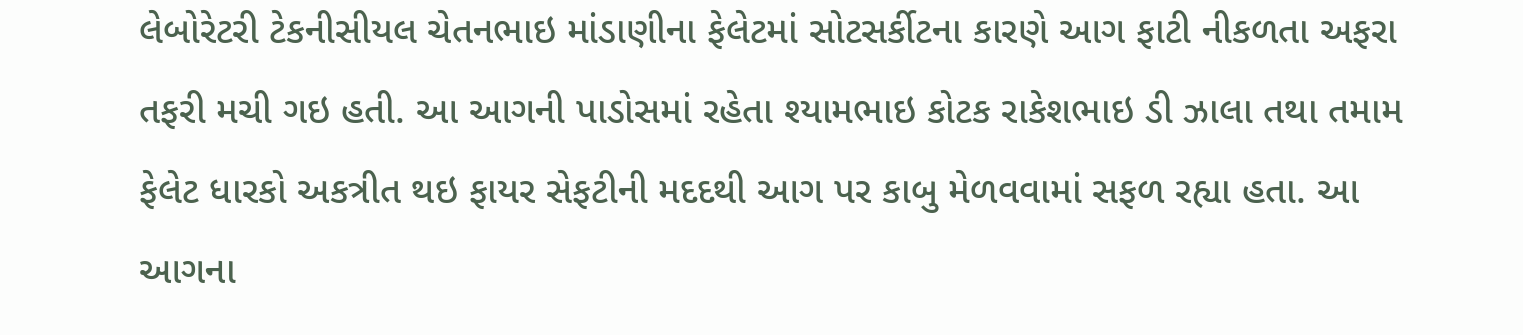લેબોરેટરી ટેકનીસીયલ ચેતનભાઇ માંડાણીના ફેલેટમાં સોટસર્કીટના કારણે આગ ફાટી નીકળતા અફરા તફરી મચી ગઇ હતી. આ આગની પાડોસમાં રહેતા શ્યામભાઇ કોટક રાકેશભાઇ ડી ઝાલા તથા તમામ ફેલેટ ધારકો અકત્રીત થઇ ફાયર સેફટીની મદદથી આગ પર કાબુ મેળવવામાં સફળ રહ્યા હતા. આ આગના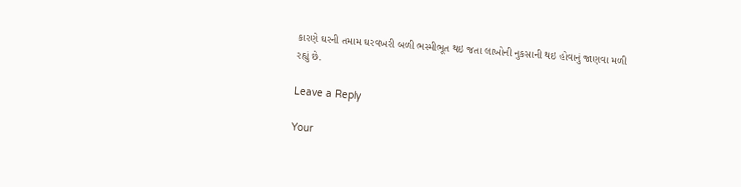કારણે ઘરની તમામ ઘરવખરી બળી ભસ્મીભૂત થઇ જતા લાખોની નુકસાની થઇ હોવાનું જાણવા મળી રહ્યું છે.

Leave a Reply

Your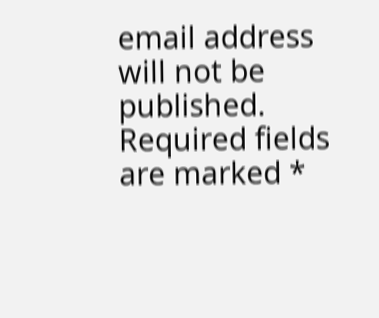email address will not be published. Required fields are marked *